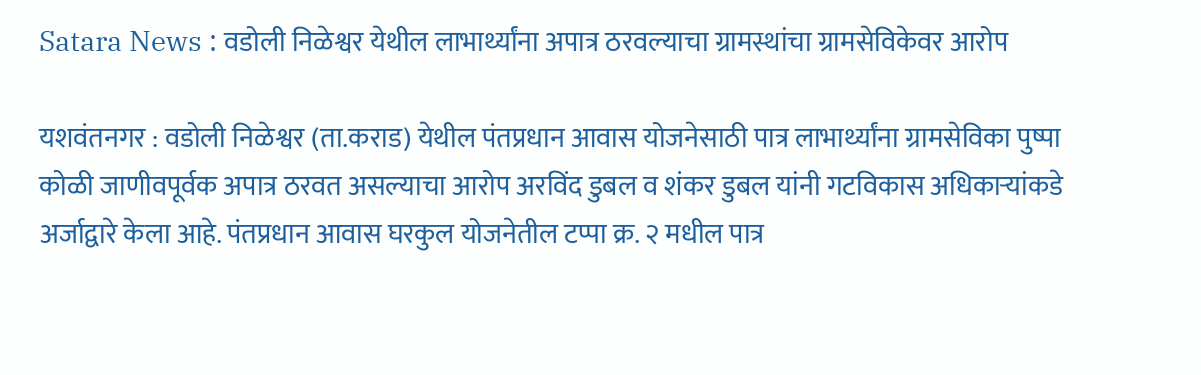Satara News : वडोली निळेश्वर येथील लाभार्थ्यांना अपात्र ठरवल्याचा ग्रामस्थांचा ग्रामसेविकेवर आरोप

यशवंतनगर : वडोली निळेश्वर (ता.कराड) येथील पंतप्रधान आवास योजनेसाठी पात्र लाभार्थ्यांना ग्रामसेविका पुष्पा कोळी जाणीवपूर्वक अपात्र ठरवत असल्याचा आरोप अरविंद डुबल व शंकर डुबल यांनी गटविकास अधिकाऱ्यांकडे अर्जाद्वारे केला आहे. पंतप्रधान आवास घरकुल योजनेतील टप्पा क्र. २ मधील पात्र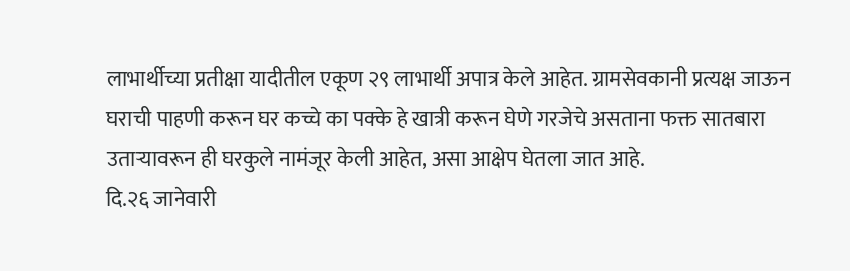लाभार्थीच्या प्रतीक्षा यादीतील एकूण २९ लाभार्थी अपात्र केले आहेत. ग्रामसेवकानी प्रत्यक्ष जाऊन घराची पाहणी करून घर कच्चे का पक्के हे खात्री करून घेणे गरजेचे असताना फक्त सातबारा उताऱ्यावरून ही घरकुले नामंजूर केली आहेत, असा आक्षेप घेतला जात आहे.
दि.२६ जानेवारी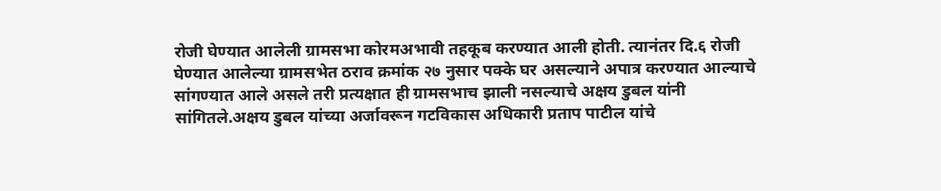रोजी घेण्यात आलेली ग्रामसभा कोरमअभावी तहकूब करण्यात आली होती. त्यानंतर दि.६ रोजी घेण्यात आलेल्या ग्रामसभेत ठराव क्रमांक २७ नुसार पक्के घर असल्याने अपात्र करण्यात आल्याचे सांगण्यात आले असले तरी प्रत्यक्षात ही ग्रामसभाच झाली नसल्याचे अक्षय डुबल यांनी सांगितले.अक्षय डुबल यांच्या अर्जावरून गटविकास अधिकारी प्रताप पाटील यांचे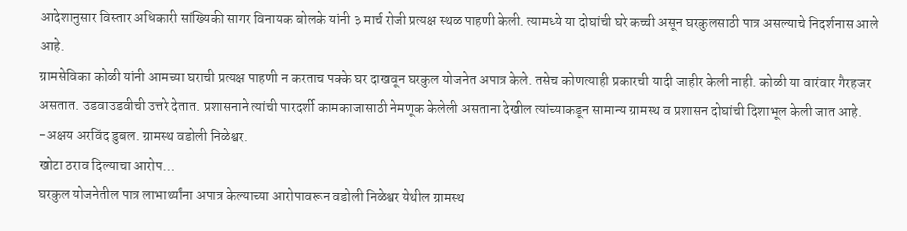आदेशानुसार विस्तार अधिकारी सांख्यिकी सागर विनायक बोलके यांनी ३ मार्च रोजी प्रत्यक्ष स्थळ पाहणी केली. त्यामध्ये या दोघांची घरे कच्ची असून घरकुलसाठी पात्र असल्याचे निदर्शनास आले आहे.
ग्रामसेविका कोळी यांनी आमच्या घराची प्रत्यक्ष पाहणी न करताच पक्के घर दाखवून घरकुल योजनेत अपात्र केले. तसेच कोणत्याही प्रकारची यादी जाहीर केली नाही. कोळी या वारंवार गैरहजर असतात. उडवाउडवीची उत्तरे देतात. प्रशासनाने त्यांची पारदर्शी कामकाजासाठी नेमणूक केलेली असताना देखील त्यांच्याकडून सामान्य ग्रामस्थ व प्रशासन दोघांची दिशाभूल केली जात आहे.
-अक्षय अरविंद डुबल. ग्रामस्थ वडोली निळेश्वर.
खोटा ठराव दिल्याचा आरोप…
घरकुल योजनेतील पात्र लाभार्थ्यांना अपात्र केल्याच्या आरोपावरून वडोली निळेश्वर येथील ग्रामस्थ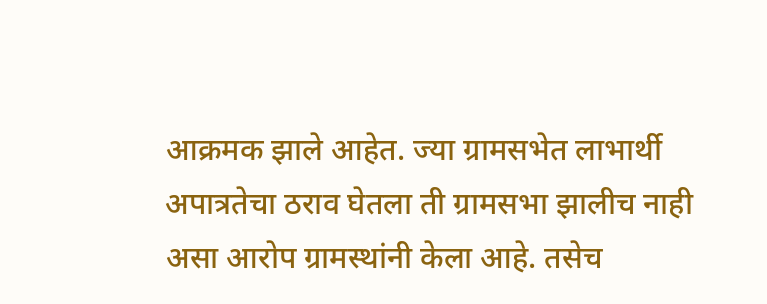आक्रमक झाले आहेत. ज्या ग्रामसभेत लाभार्थी अपात्रतेचा ठराव घेतला ती ग्रामसभा झालीच नाही असा आरोप ग्रामस्थांनी केला आहे. तसेच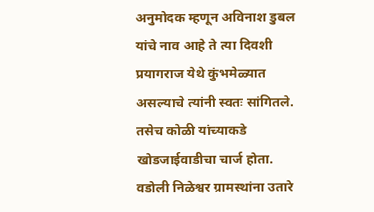अनुमोदक म्हणून अविनाश डुबल यांचे नाव आहे ते त्या दिवशी प्रयागराज येथे कुंभमेळ्यात असल्याचे त्यांनी स्वतः सांगितले. तसेच कोळी यांच्याकडे खोडजाईवाडीचा चार्ज होता. वडोली निळेश्वर ग्रामस्थांना उतारे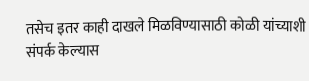तसेच इतर काही दाखले मिळविण्यासाठी कोळी यांच्याशी संपर्क केल्यास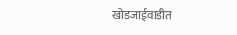खोडजाईवाडीत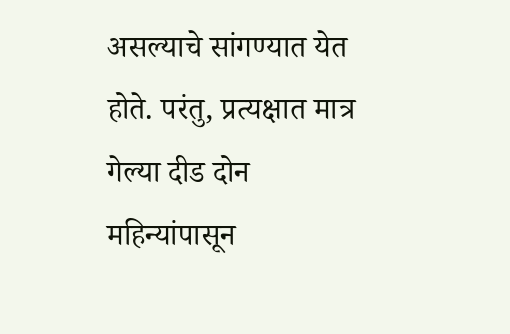असल्याचे सांगण्यात येत होते. परंतु, प्रत्यक्षात मात्र गेल्या दीड दोन महिन्यांपासून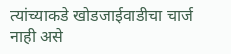त्यांच्याकडे खोडजाईवाडीचा चार्ज नाही असे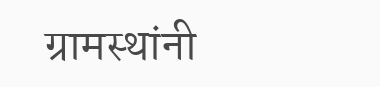ग्रामस्थांनी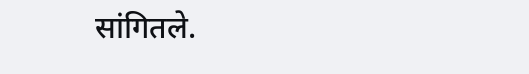सांगितले.